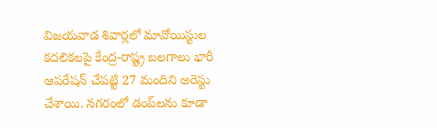విజయవాడ శివార్లలో మావోయిస్టుల కదలికలపై కేంద్ర-రాష్ట్ర బలగాలు భారీ ఆపరేషన్ చేపట్టి 27 మందిని అరెస్టు చేశాయి. నగరంలో డంప్‌లను కూడా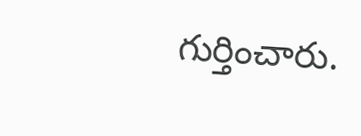గుర్తించారు.